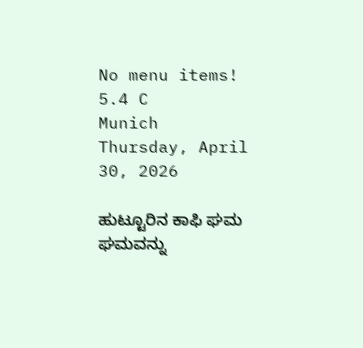No menu items!
5.4 C
Munich
Thursday, April 30, 2026

ಹುಟ್ಟೂರಿನ ಕಾಫಿ ಘಮ ಘಮವನ್ನು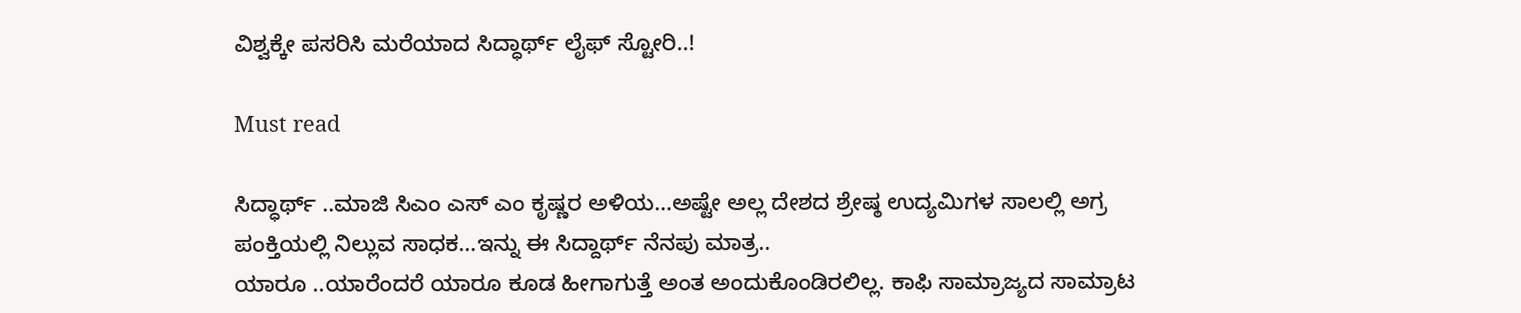ವಿಶ್ವಕ್ಕೇ ಪಸರಿಸಿ ಮರೆಯಾದ ಸಿದ್ಧಾರ್ಥ್ ಲೈಫ್ ಸ್ಟೋರಿ..!

Must read

ಸಿದ್ಧಾರ್ಥ್ ‌..ಮಾಜಿ ಸಿಎಂ ಎಸ್ ಎಂ ಕೃಷ್ಣರ ಅಳಿಯ…ಅಷ್ಟೇ ಅಲ್ಲ ದೇಶದ ಶ್ರೇಷ್ಠ ಉದ್ಯಮಿಗಳ ಸಾಲಲ್ಲಿ ಅಗ್ರ ಪಂಕ್ತಿಯಲ್ಲಿ ನಿಲ್ಲುವ ಸಾಧಕ…ಇನ್ನು ಈ ಸಿದ್ದಾರ್ಥ್ ನೆನಪು ಮಾತ್ರ..
ಯಾರೂ ..ಯಾರೆಂದರೆ ಯಾರೂ ಕೂಡ ಹೀಗಾಗುತ್ತೆ ಅಂತ ಅಂದುಕೊಂಡಿರಲಿಲ್ಲ. ಕಾಫಿ ಸಾಮ್ರಾಜ್ಯದ ಸಾಮ್ರಾಟ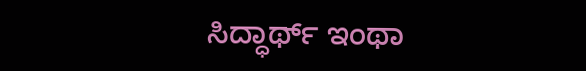ಸಿದ್ಧಾರ್ಥ್ ಇಂಥಾ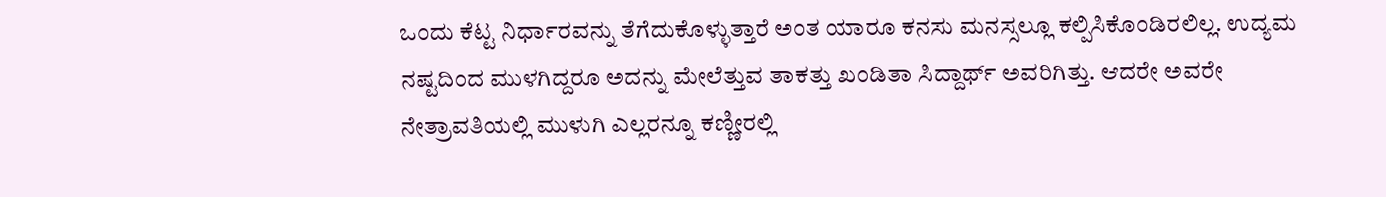ಒಂದು ಕೆಟ್ಟ ನಿರ್ಧಾರವನ್ನು ತೆಗೆದುಕೊಳ್ಳುತ್ತಾರೆ ಅಂತ ಯಾರೂ ಕನಸು ಮನಸ್ಸಲ್ಲೂ ಕಲ್ಪಿಸಿಕೊಂಡಿರಲಿಲ್ಲ. ಉದ್ಯಮ ನಷ್ಟದಿಂದ ಮುಳಗಿದ್ದರೂ ಅದನ್ನು ಮೇಲೆತ್ತುವ ತಾಕತ್ತು ಖಂಡಿತಾ ಸಿದ್ದಾರ್ಥ್ ಅವರಿಗಿತ್ತು. ಆದರೇ ಅವರೇ ನೇತ್ರಾವತಿಯಲ್ಲಿ ಮುಳುಗಿ ಎಲ್ಲರನ್ನೂ ಕಣ್ಣೀರಲ್ಲಿ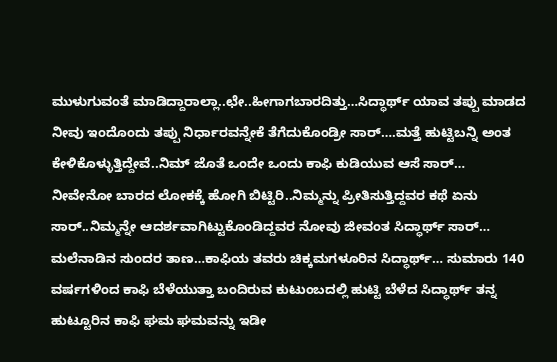ಮುಳುಗುವಂತೆ ಮಾಡಿದ್ದಾರಾಲ್ಲಾ..ಛೇ..ಹೀಗಾಗಬಾರದಿತ್ತು…ಸಿದ್ಧಾರ್ಥ್ ಯಾವ ತಪ್ಪು ಮಾಡದ ನೀವು ಇಂದೊಂದು ತಪ್ಪು ನಿರ್ಧಾರವನ್ನೇಕೆ ತೆಗೆದುಕೊಂಡ್ರೀ ಸಾರ್….ಮತ್ತೆ ಹುಟ್ಟಿಬನ್ನಿ ಅಂತ ಕೇಳಿಕೊಳ್ಳುತ್ತಿದ್ದೇವೆ..ನಿಮ್ ಜೊತೆ ಒಂದೇ ಒಂದು ಕಾಫಿ ಕುಡಿಯುವ ಆಸೆ‌ ಸಾರ್…
ನೀವೇನೋ ಬಾರದ ಲೋಕಕ್ಕೆ ಹೋಗಿ ಬಿಟ್ಟಿರಿ..ನಿಮ್ಮನ್ನು ಪ್ರೀತಿಸುತ್ತಿದ್ದವರ ಕಥೆ ಏನು ಸಾರ್..ನಿಮ್ಮನ್ನೇ ಆದರ್ಶವಾಗಿಟ್ಟುಕೊಂಡಿದ್ದವರ ನೋವು ಜೀವಂತ ಸಿದ್ಧಾರ್ಥ್ ಸಾರ್…
ಮಲೆನಾಡಿನ ಸುಂದರ ತಾಣ…ಕಾಫಿಯ ತವರು ಚಿಕ್ಕಮಗಳೂರಿನ ಸಿದ್ಧಾರ್ಥ್… ಸುಮಾರು 140 ವರ್ಷಗಳಿಂದ ಕಾಫಿ ಬೆಳೆಯುತ್ತಾ ಬಂದಿರುವ ಕುಟುಂಬದಲ್ಲಿ ಹುಟ್ಟಿ ಬೆಳೆದ ಸಿದ್ಧಾರ್ಥ್ ತನ್ನ ಹುಟ್ಟೂರಿನ ಕಾಫಿ ಘಮ ಘಮವನ್ನು ಇಡೀ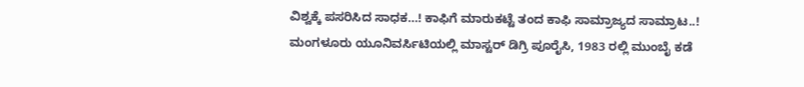ವಿಶ್ವಕ್ಕೆ ಪಸರಿಸಿದ ಸಾಧಕ…! ಕಾಫಿಗೆ ಮಾರುಕಟ್ಟೆ ತಂದ ಕಾಫಿ ಸಾಮ್ರಾಜ್ಯದ ಸಾಮ್ರಾಟ..!
ಮಂಗಳೂರು ಯೂನಿವರ್ಸಿಟಿಯಲ್ಲಿ ಮಾಸ್ಟರ್ ಡಿಗ್ರಿ ‌ಪೂರೈಸಿ, 1983 ರಲ್ಲಿ ಮುಂಬೈ ಕಡೆ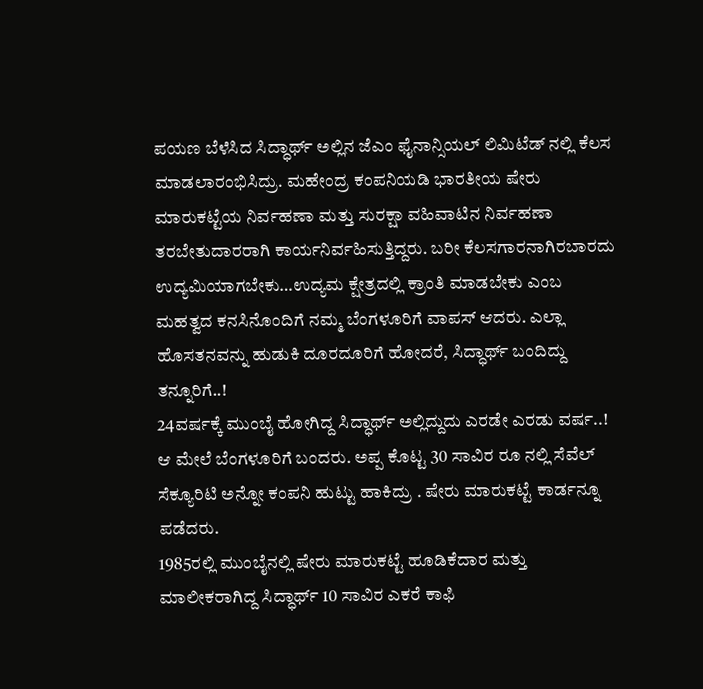ಪಯಣ ಬೆಳೆಸಿದ ಸಿದ್ಧಾರ್ಥ್ ಅಲ್ಲಿನ ಜೆಎಂ ಫೈನಾನ್ಸಿಯಲ್ ಲಿಮಿಟೆಡ್ ನಲ್ಲಿ ಕೆಲಸ ಮಾಡಲಾರಂಭಿಸಿದ್ರು. ಮಹೇಂದ್ರ ಕಂಪನಿಯಡಿ ಭಾರತೀಯ ಷೇರು ಮಾರುಕಟ್ಟೆಯ ನಿರ್ವಹಣಾ ಮತ್ತು ಸುರಕ್ಷಾ ವಹಿವಾಟಿನ ನಿರ್ವಹಣಾ ತರಬೇತುದಾರರಾಗಿ ಕಾರ್ಯನಿರ್ವಹಿಸುತ್ತಿದ್ದರು. ಬರೀ ಕೆಲಸಗಾರನಾಗಿರಬಾರದು ಉದ್ಯಮಿಯಾಗಬೇಕು…ಉದ್ಯಮ ಕ್ಷೇತ್ರದಲ್ಲಿ ಕ್ರಾಂತಿ ಮಾಡಬೇಕು ಎಂಬ ಮಹತ್ವದ ಕನಸಿನೊಂದಿಗೆ ನಮ್ಮ ಬೆಂಗಳೂರಿಗೆ ವಾಪಸ್ ಆದರು. ಎಲ್ಲಾ ಹೊಸತನವನ್ನು ಹುಡುಕಿ ದೂರದೂರಿಗೆ ಹೋದರೆ, ಸಿದ್ಧಾರ್ಥ್ ಬಂದಿದ್ದು ತನ್ನೂರಿಗೆ..!
24ವರ್ಷಕ್ಕೆ ಮುಂಬೈ ಹೋಗಿದ್ದ ಸಿದ್ಧಾರ್ಥ್ ಅಲ್ಲಿದ್ದುದು ಎರಡೇ ಎರಡು ವರ್ಷ..! ಆ ಮೇಲೆ ಬೆಂಗಳೂರಿಗೆ ಬಂದರು. ಅಪ್ಪ ಕೊಟ್ಟ 30 ಸಾವಿರ ರೂ ನಲ್ಲಿ ಸೆವೆಲ್ ಸೆಕ್ಯೂರಿಟಿ ಅನ್ನೋ ಕಂಪನಿ ಹುಟ್ಟು ಹಾಕಿದ್ರು‌ . ಷೇರು ಮಾರುಕಟ್ಟೆ ಕಾರ್ಡನ್ನೂ ಪಡೆದರು.
1985ರಲ್ಲಿ ಮುಂಬೈನಲ್ಲಿ ಷೇರು ಮಾರುಕಟ್ಟೆ ಹೂಡಿಕೆದಾರ ಮತ್ತು ಮಾಲೀಕರಾಗಿದ್ದ ಸಿದ್ಧಾರ್ಥ್ 10 ಸಾವಿರ ಎಕರೆ ಕಾಫಿ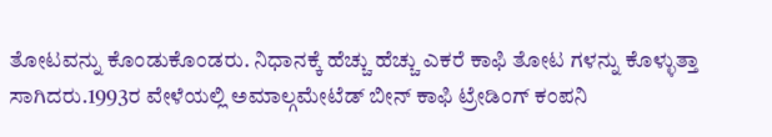ತೋಟವನ್ನು ಕೊಂಡುಕೊಂಡರು. ನಿಧಾನಕ್ಕೆ ಹೆಚ್ಚು ಹೆಚ್ಚು ಎಕರೆ ಕಾಫಿ ತೋಟ ಗಳನ್ನು ಕೊಳ್ಳುತ್ತಾ ಸಾಗಿದರು.1993ರ ವೇಳೆಯಲ್ಲಿ ಅಮಾಲ್ಗಮೇಟೆಡ್ ಬೀನ್ ಕಾಫಿ ಟ್ರೇಡಿಂಗ್ ಕಂಪನಿ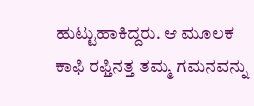ಹುಟ್ಟುಹಾಕಿದ್ದರು. ಆ ಮೂಲಕ ಕಾಫಿ ರಫ್ತಿನತ್ತ ತಮ್ಮ ಗಮನವನ್ನು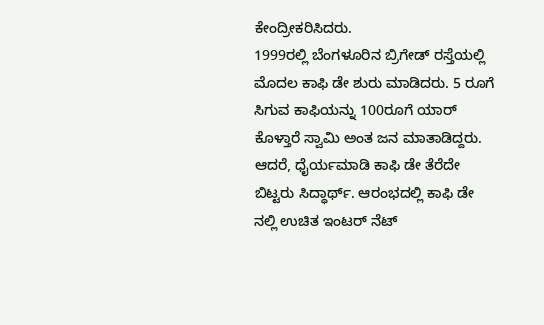ಕೇಂದ್ರೀಕರಿಸಿದರು.
1999ರಲ್ಲಿ ಬೆಂಗಳೂರಿನ ಬ್ರಿಗೇಡ್ ರಸ್ತೆಯಲ್ಲಿ ಮೊದಲ ಕಾಫಿ ಡೇ ಶುರು ಮಾಡಿದರು. 5 ರೂಗೆ ಸಿಗುವ ಕಾಫಿಯನ್ನು 100ರೂಗೆ ಯಾರ್ ಕೊಳ್ತಾರೆ ಸ್ವಾಮಿ ಅಂತ ಜನ ಮಾತಾಡಿದ್ದರು. ಆದರೆ, ಧೈರ್ಯಮಾಡಿ ಕಾಫಿ ಡೇ ತೆರೆದೇ ಬಿಟ್ಟರು ಸಿದ್ಧಾರ್ಥ್. ಆರಂಭದಲ್ಲಿ ಕಾಫಿ ಡೇ ನಲ್ಲಿ ಉಚಿತ ಇಂಟರ್ ನೆಟ್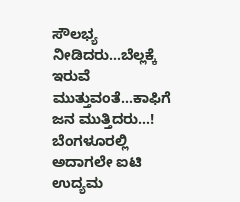ಸೌಲಭ್ಯ ನೀಡಿದರು…ಬೆಲ್ಲಕ್ಕೆ ಇರುವೆ ಮುತ್ತುವಂತೆ…ಕಾಫಿಗೆ ಜನ ಮುತ್ತಿದರು…! ಬೆಂಗಳೂರಲ್ಲಿ ಅದಾಗಲೇ ಐಟಿ ಉದ್ಯಮ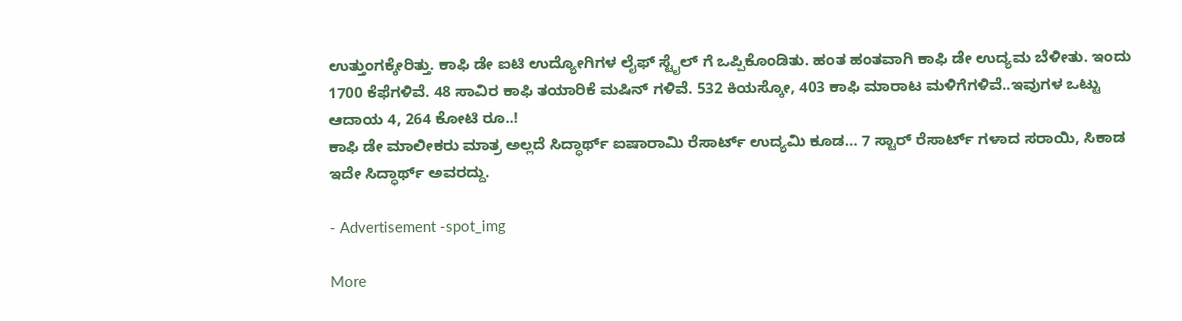ಉತ್ತುಂಗಕ್ಕೇರಿತ್ತು. ಕಾಫಿ ಡೇ ಐಟಿ ಉದ್ಯೋಗಿಗಳ ಲೈಫ್ ಸ್ಟೈಲ್ ಗೆ ಒಪ್ಪಿಕೊಂಡಿತು. ಹಂತ ಹಂತವಾಗಿ ಕಾಫಿ ಡೇ ಉದ್ಯಮ ಬೆಳೀತು. ಇಂದು 1700 ಕೆಫೆಗಳಿವೆ. 48 ಸಾವಿರ ಕಾಫಿ ತಯಾರಿಕೆ ಮಷಿನ್ ಗಳಿವೆ. 532 ಕಿಯಸ್ಕೋ, 403 ಕಾಫಿ ಮಾರಾಟ ಮಳಿಗೆಗಳಿವೆ..ಇವುಗಳ ಒಟ್ಟು ಆದಾಯ 4, 264 ಕೋಟಿ ರೂ..!
ಕಾಫಿ ಡೇ ಮಾಲೀಕರು ಮಾತ್ರ ಅಲ್ಲದೆ ಸಿದ್ಧಾರ್ಥ್ ಐಷಾರಾಮಿ ರೆಸಾರ್ಟ್ ಉದ್ಯಮಿ ಕೂಡ… 7 ಸ್ಟಾರ್ ರೆಸಾರ್ಟ್ ಗಳಾದ ಸರಾಯಿ, ಸಿಕಾಡ ಇದೇ ಸಿದ್ಧಾರ್ಥ್ ಅವರದ್ದು.

- Advertisement -spot_img

More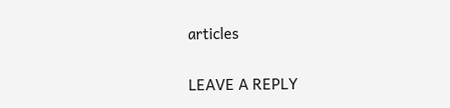articles

LEAVE A REPLY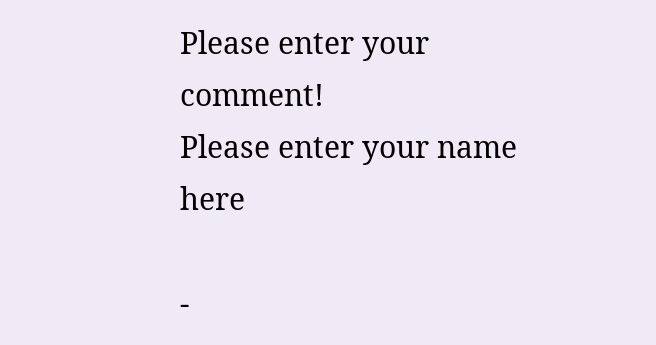Please enter your comment!
Please enter your name here

-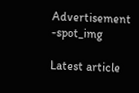Advertisement -spot_img

Latest article